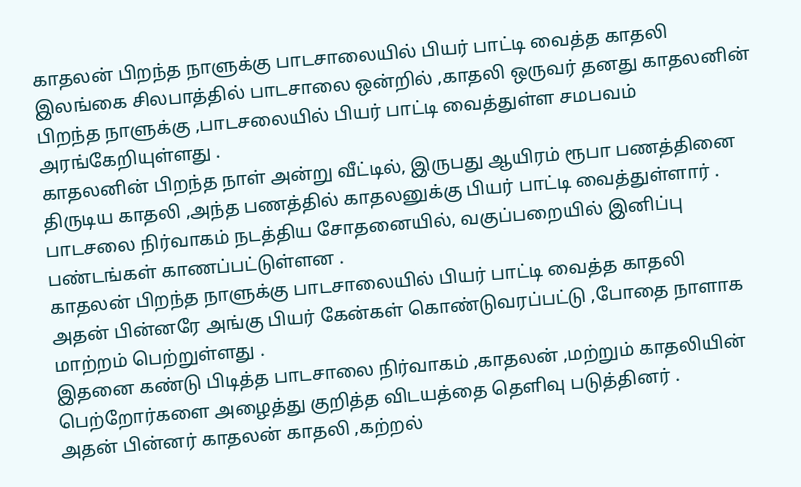காதலன் பிறந்த நாளுக்கு பாடசாலையில் பியர் பாட்டி வைத்த காதலி
இலங்கை சிலபாத்தில் பாடசாலை ஒன்றில் ,காதலி ஒருவர் தனது காதலனின் பிறந்த நாளுக்கு ,பாடசலையில் பியர் பாட்டி வைத்துள்ள சமபவம் அரங்கேறியுள்ளது .
காதலனின் பிறந்த நாள் அன்று வீட்டில், இருபது ஆயிரம் ரூபா பணத்தினை திருடிய காதலி ,அந்த பணத்தில் காதலனுக்கு பியர் பாட்டி வைத்துள்ளார் .
பாடசலை நிர்வாகம் நடத்திய சோதனையில், வகுப்பறையில் இனிப்பு பண்டங்கள் காணப்பட்டுள்ளன .
காதலன் பிறந்த நாளுக்கு பாடசாலையில் பியர் பாட்டி வைத்த காதலி
அதன் பின்னரே அங்கு பியர் கேன்கள் கொண்டுவரப்பட்டு ,போதை நாளாக மாற்றம் பெற்றுள்ளது .
இதனை கண்டு பிடித்த பாடசாலை நிர்வாகம் ,காதலன் ,மற்றும் காதலியின் பெற்றோர்களை அழைத்து குறித்த விடயத்தை தெளிவு படுத்தினர் .
அதன் பின்னர் காதலன் காதலி ,கற்றல்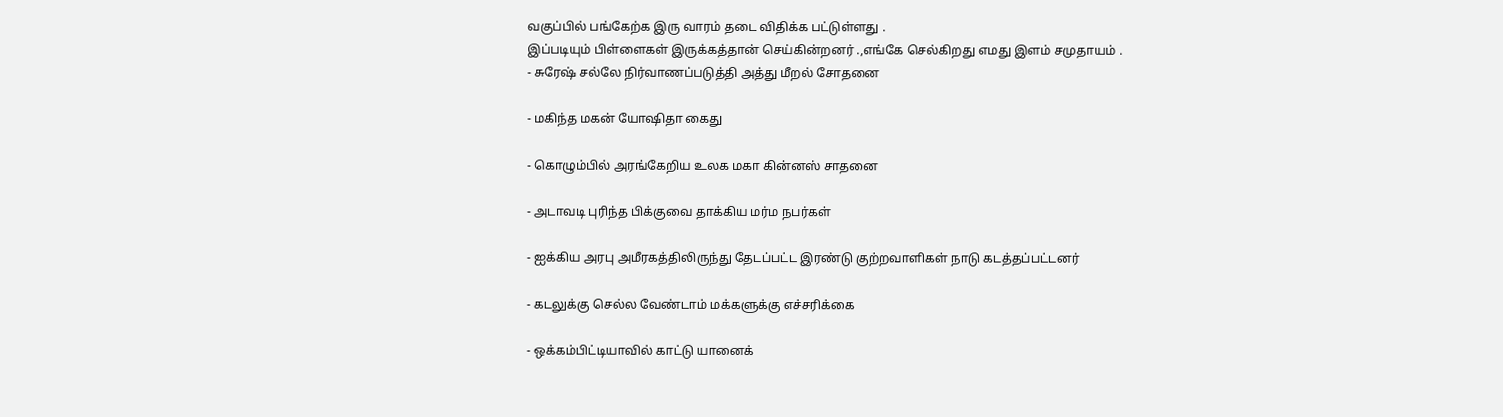வகுப்பில் பங்கேற்க இரு வாரம் தடை விதிக்க பட்டுள்ளது .
இப்படியும் பிள்ளைகள் இருக்கத்தான் செய்கின்றனர் .,எங்கே செல்கிறது எமது இளம் சமுதாயம் .
- சுரேஷ் சல்லே நிர்வாணப்படுத்தி அத்து மீறல் சோதனை

- மகிந்த மகன் யோஷிதா கைது

- கொழும்பில் அரங்கேறிய உலக மகா கின்னஸ் சாதனை

- அடாவடி புரிந்த பிக்குவை தாக்கிய மர்ம நபர்கள்

- ஐக்கிய அரபு அமீரகத்திலிருந்து தேடப்பட்ட இரண்டு குற்றவாளிகள் நாடு கடத்தப்பட்டனர்

- கடலுக்கு செல்ல வேண்டாம் மக்களுக்கு எச்சரிக்கை

- ஒக்கம்பிட்டியாவில் காட்டு யானைக்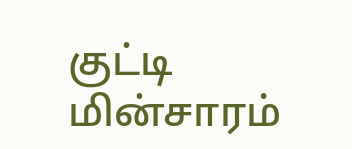குட்டி மின்சாரம்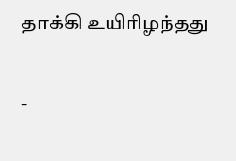தாக்கி உயிரிழந்தது

-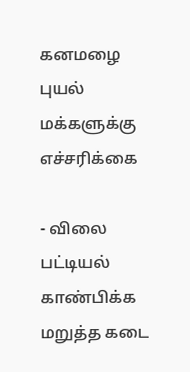கனமழை புயல் மக்களுக்கு எச்சரிக்கை

- விலை பட்டியல் காண்பிக்க மறுத்த கடை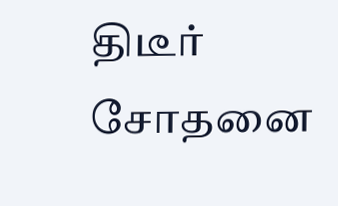திடீர் சோதனை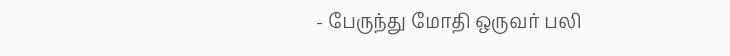- பேருந்து மோதி ஒருவர் பலி